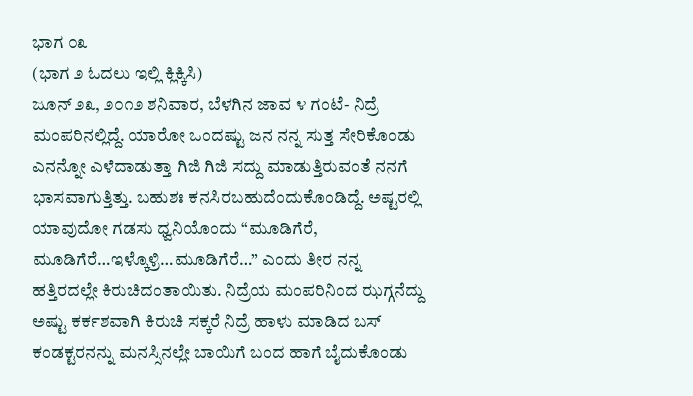ಭಾಗ ೦೩
(ಭಾಗ ೨ ಓದಲು ಇಲ್ಲಿ ಕ್ಲಿಕ್ಕಿಸಿ)
ಜೂನ್ ೨೩, ೨೦೧೨ ಶನಿವಾರ, ಬೆಳಗಿನ ಜಾವ ೪ ಗಂಟೆ- ನಿದ್ರೆ ಮಂಪರಿನಲ್ಲಿದ್ದೆ. ಯಾರೋ ಒಂದಷ್ಟು ಜನ ನನ್ನ ಸುತ್ತ ಸೇರಿಕೊಂಡು ಎನನ್ನೋ ಎಳೆದಾಡುತ್ತಾ ಗಿಜಿ ಗಿಜಿ ಸದ್ದು ಮಾಡುತ್ತಿರುವಂತೆ ನನಗೆ ಭಾಸವಾಗುತ್ತಿತ್ತು. ಬಹುಶಃ ಕನಸಿರಬಹುದೆಂದುಕೊಂಡಿದ್ದೆ. ಅಷ್ಟರಲ್ಲಿ ಯಾವುದೋ ಗಡಸು ಧ್ವನಿಯೊಂದು “ಮೂಡಿಗೆರೆ, ಮೂಡಿಗೆರೆ…ಇಳ್ಕೊಳ್ರಿ…ಮೂಡಿಗೆರೆ…” ಎಂದು ತೀರ ನನ್ನ ಹತ್ತಿರದಲ್ಲೇ ಕಿರುಚಿದಂತಾಯಿತು. ನಿದ್ರೆಯ ಮಂಪರಿನಿಂದ ಝಗ್ಗನೆದ್ದು ಅಷ್ಟು ಕರ್ಕಶವಾಗಿ ಕಿರುಚಿ ಸಕ್ಕರೆ ನಿದ್ರೆ ಹಾಳು ಮಾಡಿದ ಬಸ್ ಕಂಡಕ್ಟರನನ್ನು ಮನಸ್ಸಿನಲ್ಲೇ ಬಾಯಿಗೆ ಬಂದ ಹಾಗೆ ಬೈದುಕೊಂಡು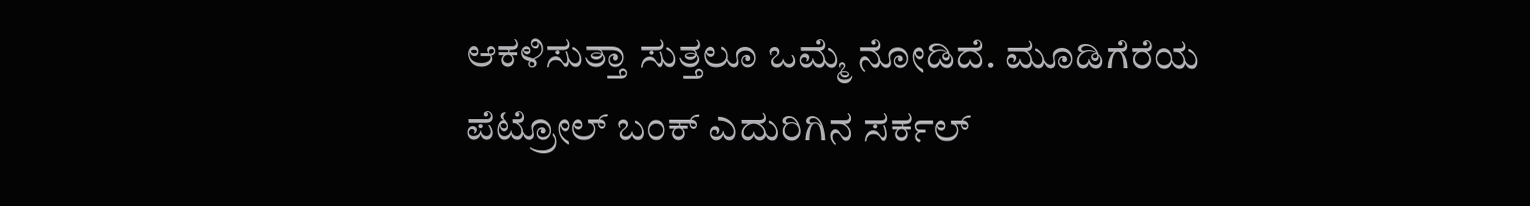ಆಕಳಿಸುತ್ತಾ ಸುತ್ತಲೂ ಒಮ್ಮೆ ನೋಡಿದೆ. ಮೂಡಿಗೆರೆಯ ಪೆಟ್ರೋಲ್ ಬಂಕ್ ಎದುರಿಗಿನ ಸರ್ಕಲ್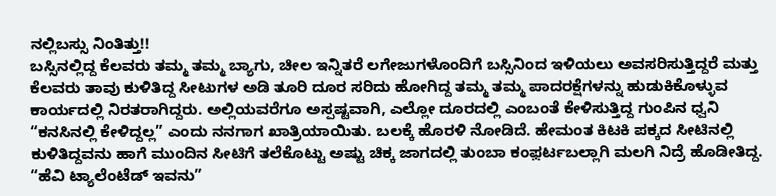ನಲ್ಲಿಬಸ್ಸು ನಿಂತಿತ್ತು!!
ಬಸ್ಸಿನಲ್ಲಿದ್ದ ಕೆಲವರು ತಮ್ಮ ತಮ್ಮ ಬ್ಯಾಗು, ಚೀಲ ಇನ್ನಿತರೆ ಲಗೇಜುಗಳೊಂದಿಗೆ ಬಸ್ಸಿನಿಂದ ಇಳಿಯಲು ಅವಸರಿಸುತ್ತಿದ್ದರೆ ಮತ್ತು ಕೆಲವರು ತಾವು ಕುಳಿತಿದ್ದ ಸೀಟುಗಳ ಅಡಿ ತೂರಿ ದೂರ ಸರಿದು ಹೋಗಿದ್ದ ತಮ್ಮ ತಮ್ಮ ಪಾದರಕ್ಷೆಗಳನ್ನು ಹುಡುಕಿಕೊಳ್ಳುವ ಕಾರ್ಯದಲ್ಲಿ ನಿರತರಾಗಿದ್ದರು. ಅಲ್ಲಿಯವರೆಗೂ ಅಸ್ಪಷ್ಟವಾಗಿ, ಎಲ್ಲೋ ದೂರದಲ್ಲಿ ಎಂಬಂತೆ ಕೇಳಿಸುತ್ತಿದ್ದ ಗುಂಪಿನ ಧ್ವನಿ “ಕನಸಿನಲ್ಲಿ ಕೇಳಿದ್ದಲ್ಲ” ಎಂದು ನನಗಾಗ ಖಾತ್ರಿಯಾಯಿತು. ಬಲಕ್ಕೆ ಹೊರಳಿ ನೋಡಿದೆ. ಹೇಮಂತ ಕಿಟಕಿ ಪಕ್ಕದ ಸೀಟಿನಲ್ಲಿ ಕುಳಿತಿದ್ದವನು ಹಾಗೆ ಮುಂದಿನ ಸೀಟಿಗೆ ತಲೆಕೊಟ್ಟು ಅಷ್ಟು ಚಿಕ್ಕ ಜಾಗದಲ್ಲಿ ತುಂಬಾ ಕಂಫ಼ರ್ಟಬಲ್ಲಾಗಿ ಮಲಗಿ ನಿದ್ರೆ ಹೊಡೀತಿದ್ದ. “ಹೆವಿ ಟ್ಯಾಲೆಂಟೆಡ್ ಇವನು”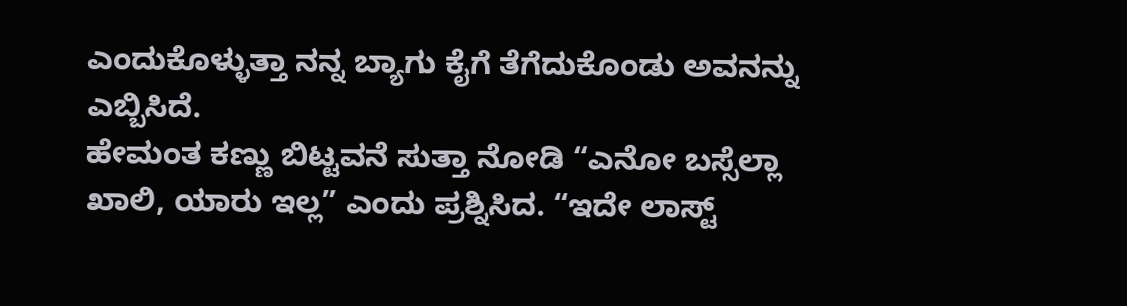ಎಂದುಕೊಳ್ಳುತ್ತಾ ನನ್ನ ಬ್ಯಾಗು ಕೈಗೆ ತೆಗೆದುಕೊಂಡು ಅವನನ್ನು ಎಬ್ಬಿಸಿದೆ.
ಹೇಮಂತ ಕಣ್ಣು ಬಿಟ್ಟವನೆ ಸುತ್ತಾ ನೋಡಿ “ಎನೋ ಬಸ್ಸೆಲ್ಲಾ ಖಾಲಿ, ಯಾರು ಇಲ್ಲ” ಎಂದು ಪ್ರಶ್ನಿಸಿದ. “ಇದೇ ಲಾಸ್ಟ್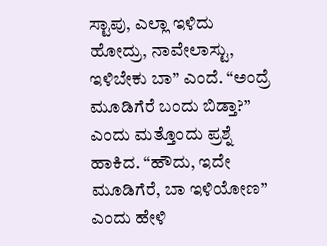ಸ್ಟಾಪು, ಎಲ್ಲಾ ಇಳಿದು ಹೋದ್ರು, ನಾವೇಲಾಸ್ಟು, ಇಳಿಬೇಕು ಬಾ” ಎಂದೆ. “ಅಂದ್ರೆ ಮೂಡಿಗೆರೆ ಬಂದು ಬಿಡ್ತಾ?” ಎಂದು ಮತ್ತೊಂದು ಪ್ರಶ್ನೆ ಹಾಕಿದ. “ಹೌದು, ಇದೇ ಮೂಡಿಗೆರೆ, ಬಾ ಇಳಿಯೋಣ” ಎಂದು ಹೇಳಿ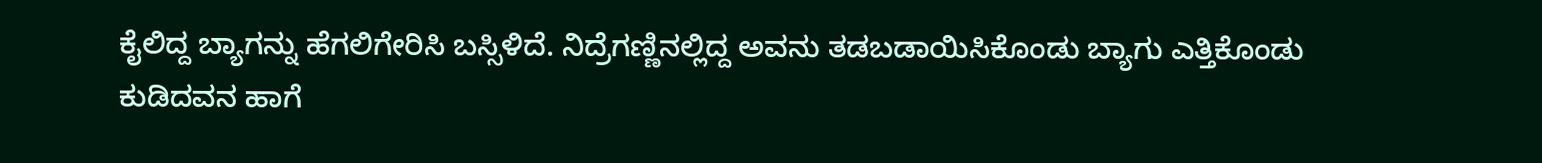ಕೈಲಿದ್ದ ಬ್ಯಾಗನ್ನು ಹೆಗಲಿಗೇರಿಸಿ ಬಸ್ಸಿಳಿದೆ. ನಿದ್ರೆಗಣ್ಣಿನಲ್ಲಿದ್ದ ಅವನು ತಡಬಡಾಯಿಸಿಕೊಂಡು ಬ್ಯಾಗು ಎತ್ತಿಕೊಂಡು ಕುಡಿದವನ ಹಾಗೆ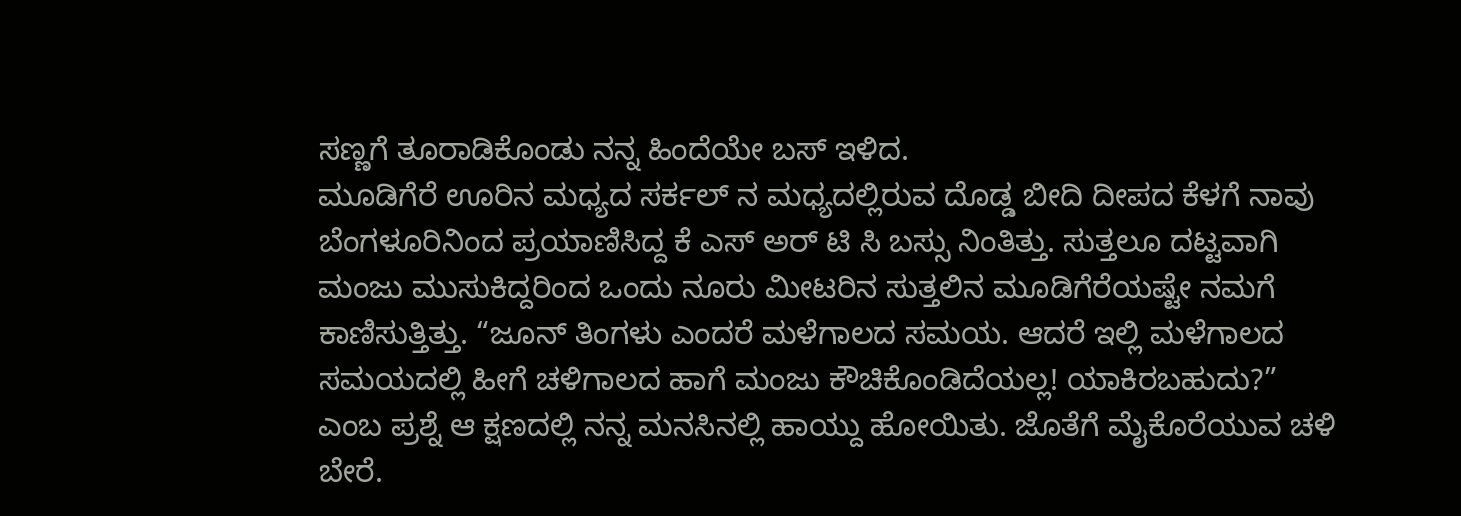ಸಣ್ಣಗೆ ತೂರಾಡಿಕೊಂಡು ನನ್ನ ಹಿಂದೆಯೇ ಬಸ್ ಇಳಿದ.
ಮೂಡಿಗೆರೆ ಊರಿನ ಮಧ್ಯದ ಸರ್ಕಲ್ ನ ಮಧ್ಯದಲ್ಲಿರುವ ದೊಡ್ಡ ಬೀದಿ ದೀಪದ ಕೆಳಗೆ ನಾವು ಬೆಂಗಳೂರಿನಿಂದ ಪ್ರಯಾಣಿಸಿದ್ದ ಕೆ ಎಸ್ ಅರ್ ಟಿ ಸಿ ಬಸ್ಸು ನಿಂತಿತ್ತು. ಸುತ್ತಲೂ ದಟ್ಟವಾಗಿ ಮಂಜು ಮುಸುಕಿದ್ದರಿಂದ ಒಂದು ನೂರು ಮೀಟರಿನ ಸುತ್ತಲಿನ ಮೂಡಿಗೆರೆಯಷ್ಟೇ ನಮಗೆ ಕಾಣಿಸುತ್ತಿತ್ತು. “ಜೂನ್ ತಿಂಗಳು ಎಂದರೆ ಮಳೆಗಾಲದ ಸಮಯ. ಆದರೆ ಇಲ್ಲಿ ಮಳೆಗಾಲದ ಸಮಯದಲ್ಲಿ ಹೀಗೆ ಚಳಿಗಾಲದ ಹಾಗೆ ಮಂಜು ಕೌಚಿಕೊಂಡಿದೆಯಲ್ಲ! ಯಾಕಿರಬಹುದು?” ಎಂಬ ಪ್ರಶ್ನೆ ಆ ಕ್ಷಣದಲ್ಲಿ ನನ್ನ ಮನಸಿನಲ್ಲಿ ಹಾಯ್ದು ಹೋಯಿತು. ಜೊತೆಗೆ ಮೈಕೊರೆಯುವ ಚಳಿ ಬೇರೆ.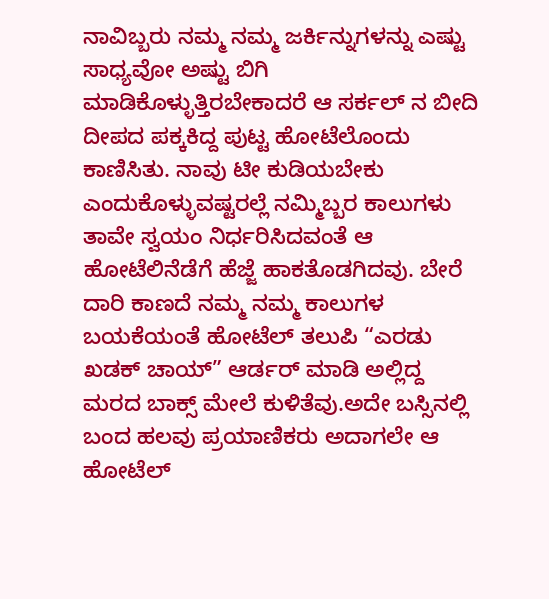ನಾವಿಬ್ಬರು ನಮ್ಮ ನಮ್ಮ ಜರ್ಕಿನ್ನುಗಳನ್ನು ಎಷ್ಟು ಸಾಧ್ಯವೋ ಅಷ್ಟು ಬಿಗಿ ಮಾಡಿಕೊಳ್ಳುತ್ತಿರಬೇಕಾದರೆ ಆ ಸರ್ಕಲ್ ನ ಬೀದಿ ದೀಪದ ಪಕ್ಕಕಿದ್ದ ಪುಟ್ಟ ಹೋಟೆಲೊಂದು ಕಾಣಿಸಿತು. ನಾವು ಟೀ ಕುಡಿಯಬೇಕು ಎಂದುಕೊಳ್ಳುವಷ್ಟರಲ್ಲೆ ನಮ್ಮಿಬ್ಬರ ಕಾಲುಗಳು ತಾವೇ ಸ್ವಯಂ ನಿರ್ಧರಿಸಿದವಂತೆ ಆ ಹೋಟೆಲಿನೆಡೆಗೆ ಹೆಜ್ಜೆ ಹಾಕತೊಡಗಿದವು. ಬೇರೆ ದಾರಿ ಕಾಣದೆ ನಮ್ಮ ನಮ್ಮ ಕಾಲುಗಳ ಬಯಕೆಯಂತೆ ಹೋಟೆಲ್ ತಲುಪಿ “ಎರಡು ಖಡಕ್ ಚಾಯ್” ಆರ್ಡರ್ ಮಾಡಿ ಅಲ್ಲಿದ್ದ ಮರದ ಬಾಕ್ಸ್ ಮೇಲೆ ಕುಳಿತೆವು.ಅದೇ ಬಸ್ಸಿನಲ್ಲಿ ಬಂದ ಹಲವು ಪ್ರಯಾಣಿಕರು ಅದಾಗಲೇ ಆ ಹೋಟೆಲ್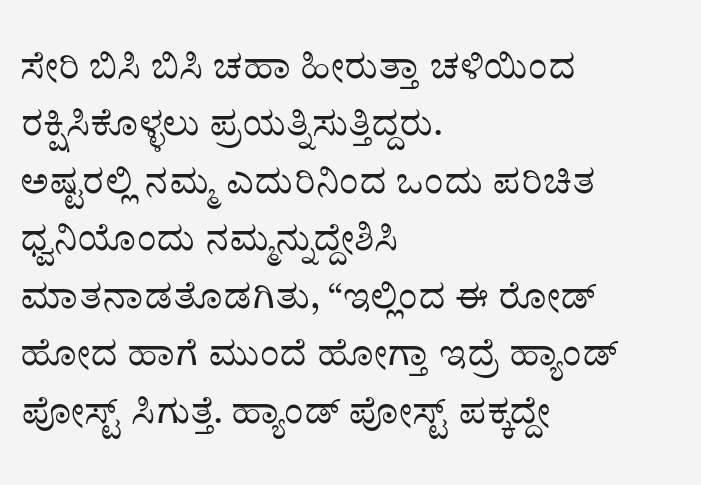ಸೇರಿ ಬಿಸಿ ಬಿಸಿ ಚಹಾ ಹೀರುತ್ತಾ ಚಳಿಯಿಂದ ರಕ್ಷಿಸಿಕೊಳ್ಳಲು ಪ್ರಯತ್ನಿಸುತ್ತಿದ್ದರು.
ಅಷ್ಟರಲ್ಲಿ ನಮ್ಮ ಎದುರಿನಿಂದ ಒಂದು ಪರಿಚಿತ ಧ್ವನಿಯೊಂದು ನಮ್ಮನ್ನುದ್ದೇಶಿಸಿ ಮಾತನಾಡತೊಡಗಿತು, “ಇಲ್ಲಿಂದ ಈ ರೋಡ್ ಹೋದ ಹಾಗೆ ಮುಂದೆ ಹೋಗ್ತಾ ಇದ್ರೆ ಹ್ಯಾಂಡ್ ಪೋಸ್ಟ್ ಸಿಗುತ್ತೆ. ಹ್ಯಾಂಡ್ ಪೋಸ್ಟ್ ಪಕ್ಕದ್ದೇ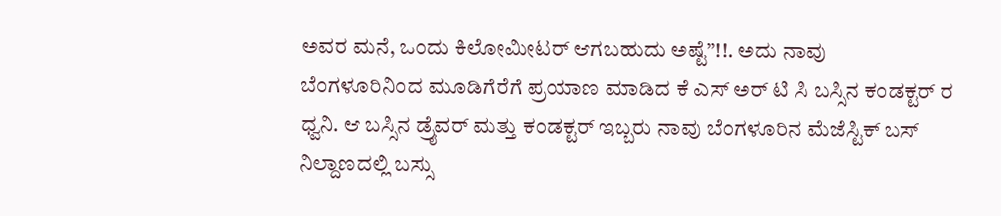ಅವರ ಮನೆ, ಒಂದು ಕಿಲೋಮೀಟರ್ ಆಗಬಹುದು ಅಷ್ಟೆ”!!. ಅದು ನಾವು ಬೆಂಗಳೂರಿನಿಂದ ಮೂಡಿಗೆರೆಗೆ ಪ್ರಯಾಣ ಮಾಡಿದ ಕೆ ಎಸ್ ಅರ್ ಟಿ ಸಿ ಬಸ್ಸಿನ ಕಂಡಕ್ಟರ್ ರ ಧ್ವನಿ. ಆ ಬಸ್ಸಿನ ಡ್ರೈವರ್ ಮತ್ತು ಕಂಡಕ್ಟರ್ ಇಬ್ಬರು ನಾವು ಬೆಂಗಳೂರಿನ ಮೆಜೆಸ್ಟಿಕ್ ಬಸ್ ನಿಲ್ದಾಣದಲ್ಲಿ ಬಸ್ಸು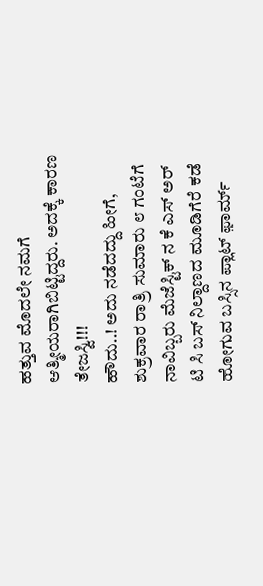ಹತ್ತುವ ಮೊದಲೇ ನಮಗೆ ಆತ್ಮೀಯರಾಗಿಬಿಟ್ಟಿದ್ದರು. ಅದಕ್ಕೆ ಕಾರಣ ತೇಜಸ್ವಿ!!!
ಹೌದು..! ಅದು ನಡೆದದ್ದು ಹೀಗೆ, ಶುಕ್ರವಾರ ರಾತ್ರಿ ಸುಮಾರು ೮ ಗಂಟೆಗೆ ನಾವಿಬ್ಬರು ಮೆಜೆಸ್ಟಿಕ್ ನ ಕೆ ಎಸ್ ಅರ್ ಟಿ ಸಿ ಬಸ್ ನಿಲ್ದಾಣದ ಮೂಡಿಗೆರೆ ಕಡೆ ಹೋಗುವ ಬಸ್ಸಿನ ಪ್ಲಾಟ್ ಫ಼ಾರ್ಮ್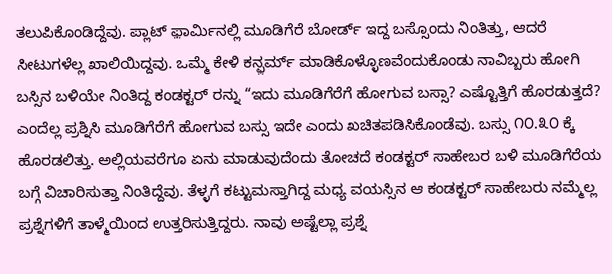ತಲುಪಿಕೊಂಡಿದ್ದೆವು. ಪ್ಲಾಟ್ ಫ಼ಾರ್ಮಿನಲ್ಲಿ ಮೂಡಿಗೆರೆ ಬೋರ್ಡ್ ಇದ್ದ ಬಸ್ಸೊಂದು ನಿಂತಿತ್ತು, ಆದರೆ ಸೀಟುಗಳೆಲ್ಲ ಖಾಲಿಯಿದ್ದವು. ಒಮ್ಮೆ ಕೇಳಿ ಕನ್ಫ಼ರ್ಮ್ ಮಾಡಿಕೊಳ್ಳೊಣವೆಂದುಕೊಂಡು ನಾವಿಬ್ಬರು ಹೋಗಿ ಬಸ್ಸಿನ ಬಳಿಯೇ ನಿಂತಿದ್ದ ಕಂಡಕ್ಟರ್ ರನ್ನು “ಇದು ಮೂಡಿಗೆರೆಗೆ ಹೋಗುವ ಬಸ್ಸಾ? ಎಷ್ಟೊತ್ತಿಗೆ ಹೊರಡುತ್ತದೆ? ಎಂದೆಲ್ಲ ಪ್ರಶ್ನಿಸಿ ಮೂಡಿಗೆರೆಗೆ ಹೋಗುವ ಬಸ್ಸು ಇದೇ ಎಂದು ಖಚಿತಪಡಿಸಿಕೊಂಡೆವು. ಬಸ್ಸು ೧೦.೩೦ ಕ್ಕೆ ಹೊರಡಲಿತ್ತು. ಅಲ್ಲಿಯವರೆಗೂ ಏನು ಮಾಡುವುದೆಂದು ತೋಚದೆ ಕಂಡಕ್ಟರ್ ಸಾಹೇಬರ ಬಳಿ ಮೂಡಿಗೆರೆಯ ಬಗ್ಗೆ ವಿಚಾರಿಸುತ್ತಾ ನಿಂತಿದ್ದೆವು. ತೆಳ್ಳಗೆ ಕಟ್ಟುಮಸ್ತಾಗಿದ್ದ ಮಧ್ಯ ವಯಸ್ಸಿನ ಆ ಕಂಡಕ್ಟರ್ ಸಾಹೇಬರು ನಮ್ಮೆಲ್ಲ ಪ್ರಶ್ನೆಗಳಿಗೆ ತಾಳ್ಮೆಯಿಂದ ಉತ್ತರಿಸುತ್ತಿದ್ದರು. ನಾವು ಅಷ್ಟೆಲ್ಲಾ ಪ್ರಶ್ನೆ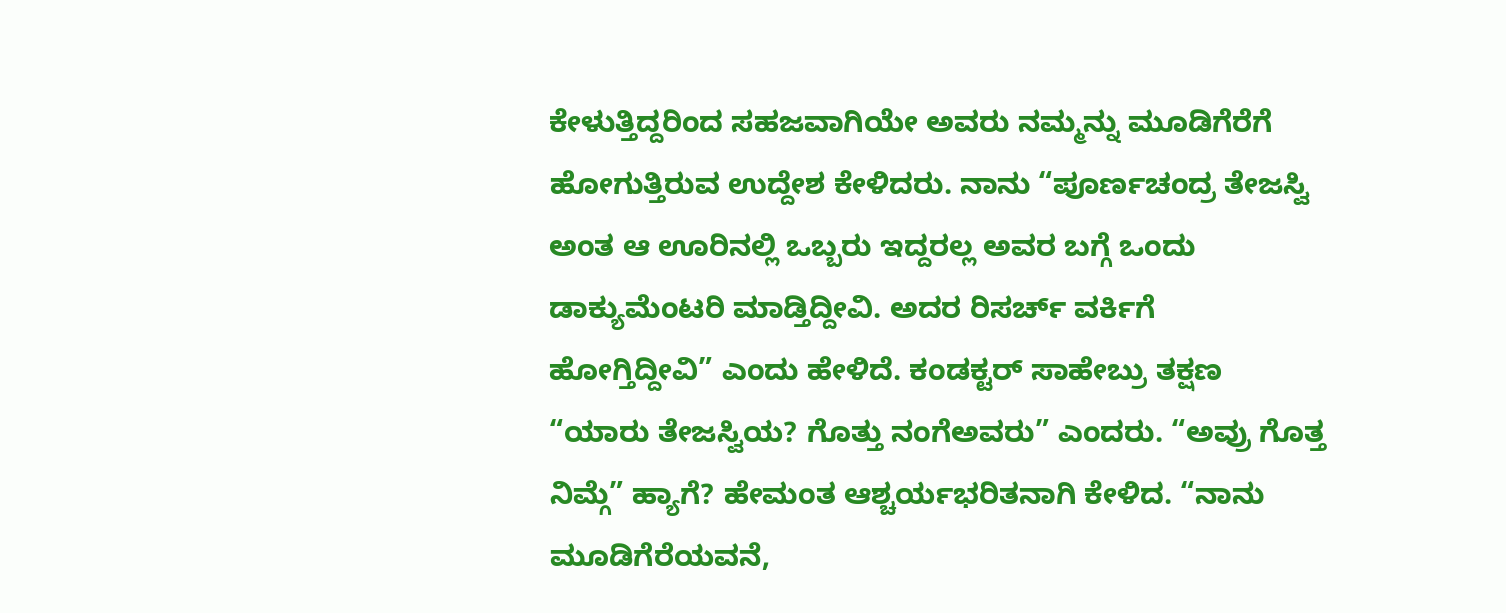ಕೇಳುತ್ತಿದ್ದರಿಂದ ಸಹಜವಾಗಿಯೇ ಅವರು ನಮ್ಮನ್ನು ಮೂಡಿಗೆರೆಗೆ ಹೋಗುತ್ತಿರುವ ಉದ್ದೇಶ ಕೇಳಿದರು. ನಾನು “ಪೂರ್ಣಚಂದ್ರ ತೇಜಸ್ವಿ ಅಂತ ಆ ಊರಿನಲ್ಲಿ ಒಬ್ಬರು ಇದ್ದರಲ್ಲ ಅವರ ಬಗ್ಗೆ ಒಂದು ಡಾಕ್ಯುಮೆಂಟರಿ ಮಾಡ್ತಿದ್ದೀವಿ. ಅದರ ರಿಸರ್ಚ್ ವರ್ಕಿಗೆ ಹೋಗ್ತಿದ್ದೀವಿ” ಎಂದು ಹೇಳಿದೆ. ಕಂಡಕ್ಟರ್ ಸಾಹೇಬ್ರು ತಕ್ಷಣ “ಯಾರು ತೇಜಸ್ವಿಯ? ಗೊತ್ತು ನಂಗೆಅವರು” ಎಂದರು. “ಅವ್ರು ಗೊತ್ತ ನಿಮ್ಗೆ” ಹ್ಯಾಗೆ? ಹೇಮಂತ ಆಶ್ಚರ್ಯಭರಿತನಾಗಿ ಕೇಳಿದ. “ನಾನು ಮೂಡಿಗೆರೆಯವನೆ,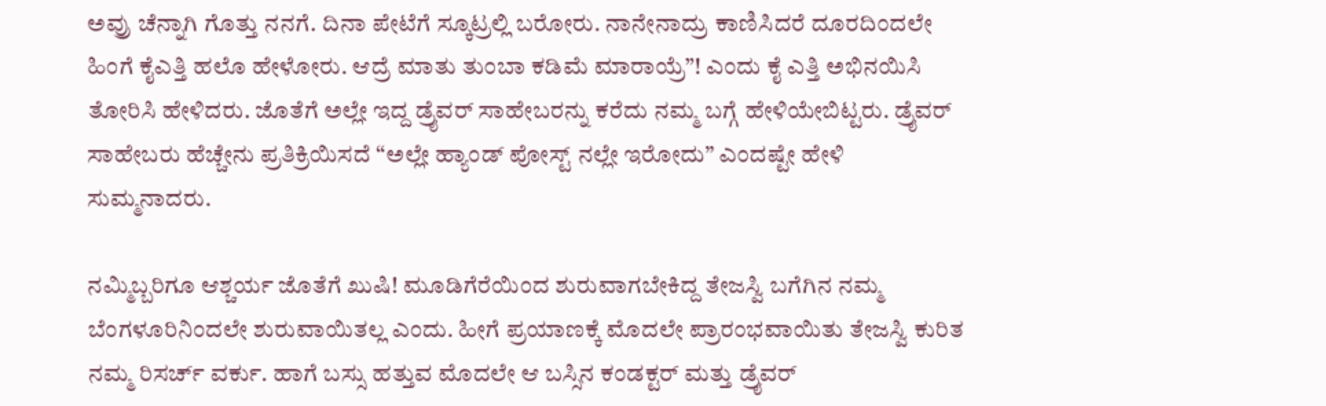ಅವ್ರು ಚೆನ್ನಾಗಿ ಗೊತ್ತು ನನಗೆ. ದಿನಾ ಪೇಟೆಗೆ ಸ್ಕೂಟ್ರಲ್ಲಿ ಬರೋರು. ನಾನೇನಾದ್ರು ಕಾಣಿಸಿದರೆ ದೂರದಿಂದಲೇ ಹಿಂಗೆ ಕೈಎತ್ತಿ ಹಲೊ ಹೇಳೋರು. ಆದ್ರೆ ಮಾತು ತುಂಬಾ ಕಡಿಮೆ ಮಾರಾಯ್ರೆ”! ಎಂದು ಕೈ ಎತ್ತಿ ಅಭಿನಯಿಸಿ ತೋರಿಸಿ ಹೇಳಿದರು. ಜೊತೆಗೆ ಅಲ್ಲೇ ಇದ್ದ ಡ್ರೈವರ್ ಸಾಹೇಬರನ್ನು ಕರೆದು ನಮ್ಮ ಬಗ್ಗೆ ಹೇಳಿಯೇಬಿಟ್ಟರು. ಡ್ರೈವರ್ ಸಾಹೇಬರು ಹೆಚ್ಚೇನು ಪ್ರತಿಕ್ರಿಯಿಸದೆ “ಅಲ್ಲೇ ಹ್ಯಾಂಡ್ ಪೋಸ್ಟ್ ನಲ್ಲೇ ಇರೋದು” ಎಂದಷ್ಟೇ ಹೇಳಿ ಸುಮ್ಮನಾದರು.

ನಮ್ಮಿಬ್ಬರಿಗೂ ಆಶ್ಚರ್ಯ ಜೊತೆಗೆ ಖುಷಿ! ಮೂಡಿಗೆರೆಯಿಂದ ಶುರುವಾಗಬೇಕಿದ್ದ ತೇಜಸ್ವಿ ಬಗೆಗಿನ ನಮ್ಮ ಬೆಂಗಳೂರಿನಿಂದಲೇ ಶುರುವಾಯಿತಲ್ಲ ಎಂದು. ಹೀಗೆ ಪ್ರಯಾಣಕ್ಕೆ ಮೊದಲೇ ಪ್ರಾರಂಭವಾಯಿತು ತೇಜಸ್ವಿ ಕುರಿತ ನಮ್ಮ ರಿಸರ್ಚ್ ವರ್ಕು. ಹಾಗೆ ಬಸ್ಸು ಹತ್ತುವ ಮೊದಲೇ ಆ ಬಸ್ಸಿನ ಕಂಡಕ್ಟರ್ ಮತ್ತು ಡ್ರೈವರ್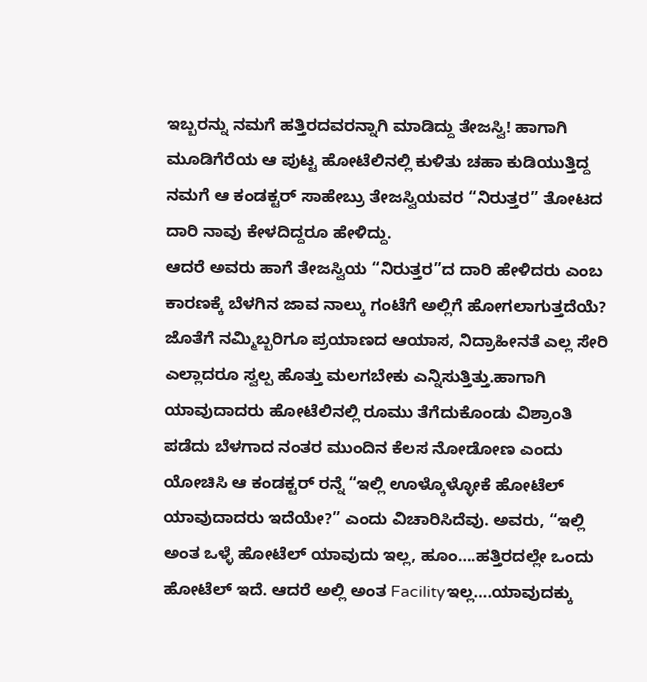ಇಬ್ಬರನ್ನು ನಮಗೆ ಹತ್ತಿರದವರನ್ನಾಗಿ ಮಾಡಿದ್ದು ತೇಜಸ್ವಿ! ಹಾಗಾಗಿ ಮೂಡಿಗೆರೆಯ ಆ ಪುಟ್ಟ ಹೋಟೆಲಿನಲ್ಲಿ ಕುಳಿತು ಚಹಾ ಕುಡಿಯುತ್ತಿದ್ದ ನಮಗೆ ಆ ಕಂಡಕ್ಟರ್ ಸಾಹೇಬ್ರು ತೇಜಸ್ವಿಯವರ “ನಿರುತ್ತರ” ತೋಟದ ದಾರಿ ನಾವು ಕೇಳದಿದ್ದರೂ ಹೇಳಿದ್ದು.
ಆದರೆ ಅವರು ಹಾಗೆ ತೇಜಸ್ವಿಯ “ನಿರುತ್ತರ”ದ ದಾರಿ ಹೇಳಿದರು ಎಂಬ ಕಾರಣಕ್ಕೆ ಬೆಳಗಿನ ಜಾವ ನಾಲ್ಕು ಗಂಟೆಗೆ ಅಲ್ಲಿಗೆ ಹೋಗಲಾಗುತ್ತದೆಯೆ? ಜೊತೆಗೆ ನಮ್ಮಿಬ್ಬರಿಗೂ ಪ್ರಯಾಣದ ಆಯಾಸ, ನಿದ್ರಾಹೀನತೆ ಎಲ್ಲ ಸೇರಿ ಎಲ್ಲಾದರೂ ಸ್ವಲ್ಪ ಹೊತ್ತು ಮಲಗಬೇಕು ಎನ್ನಿಸುತ್ತಿತ್ತು.ಹಾಗಾಗಿ ಯಾವುದಾದರು ಹೋಟೆಲಿನಲ್ಲಿ ರೂಮು ತೆಗೆದುಕೊಂಡು ವಿಶ್ರಾಂತಿ ಪಡೆದು ಬೆಳಗಾದ ನಂತರ ಮುಂದಿನ ಕೆಲಸ ನೋಡೋಣ ಎಂದು ಯೋಚಿಸಿ ಆ ಕಂಡಕ್ಟರ್ ರನ್ನೆ “ಇಲ್ಲಿ ಊಳ್ಕೊಳ್ಳೋಕೆ ಹೋಟೆಲ್ ಯಾವುದಾದರು ಇದೆಯೇ?” ಎಂದು ವಿಚಾರಿಸಿದೆವು. ಅವರು, “ಇಲ್ಲಿ ಅಂತ ಒಳ್ಳೆ ಹೋಟೆಲ್ ಯಾವುದು ಇಲ್ಲ, ಹೂಂ….ಹತ್ತಿರದಲ್ಲೇ ಒಂದು ಹೋಟೆಲ್ ಇದೆ. ಆದರೆ ಅಲ್ಲಿ ಅಂತ Facilityಇಲ್ಲ….ಯಾವುದಕ್ಕು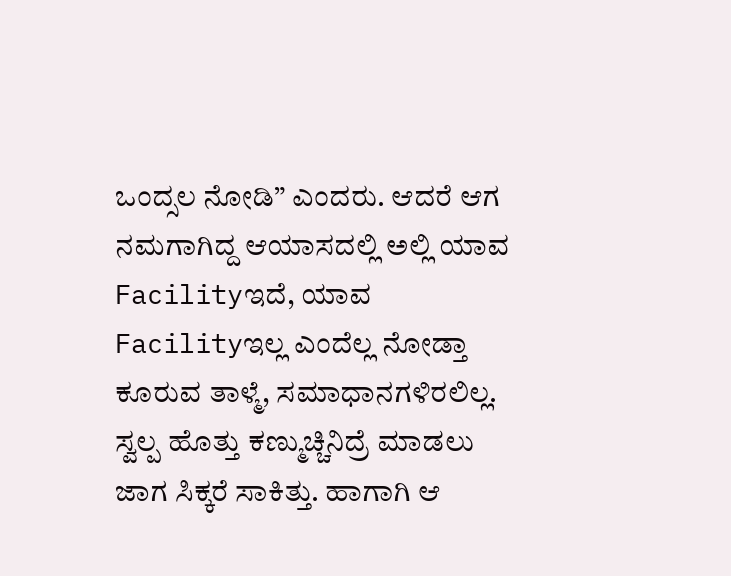ಒಂದ್ಸಲ ನೋಡಿ” ಎಂದರು. ಆದರೆ ಆಗ ನಮಗಾಗಿದ್ದ ಆಯಾಸದಲ್ಲಿ ಅಲ್ಲಿ ಯಾವ Facilityಇದೆ, ಯಾವ Facilityಇಲ್ಲ ಎಂದೆಲ್ಲ ನೋಡ್ತಾ ಕೂರುವ ತಾಳ್ಮೆ, ಸಮಾಧಾನಗಳಿರಲಿಲ್ಲ. ಸ್ವಲ್ಪ ಹೊತ್ತು ಕಣ್ಮುಚ್ಚಿನಿದ್ರೆ ಮಾಡಲು ಜಾಗ ಸಿಕ್ಕರೆ ಸಾಕಿತ್ತು. ಹಾಗಾಗಿ ಆ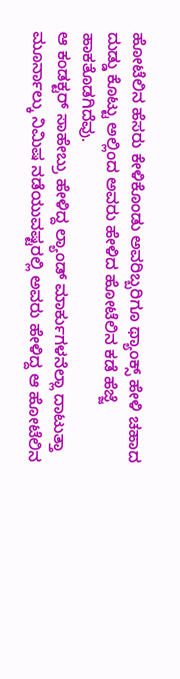ಹೋಟೆಲಿನ ಹೆಸರು ಕೇಳಿಕೊಂಡು ಅವರಿಬ್ಬರಿಗೂ ಥ್ಯಾಂಕ್ಸ್ ಹೇಳಿ ಚಹಾದ ದುಡ್ಡು ಕೊಟ್ಟು ಅಲ್ಲಿಂದ ಅವರು ಹೇಳಿದ ಹೋಟೆಲಿನ ಕಡೆ ಹೆಜ್ಜೆ ಹಾಕತೊಡಗಿದೆವು.
ಆ ಕಂಡಕ್ಟರ್ ಸಾಹೇಬ್ರು ಹೇಳಿದ್ದ ಲ್ಯಾಂಡ್ ಮಾರ್ಕುಗಳನೆಲ್ಲಾ ದಾಟುತ್ತಾ ಮೂರ್ನಾಲ್ಕು ನಿಮಿಷ ನಡೆಯುವಷ್ಟರಲ್ಲಿ ಅವರು ಹೇಳಿದ್ದ ಆ ಹೋಟೆಲಿನ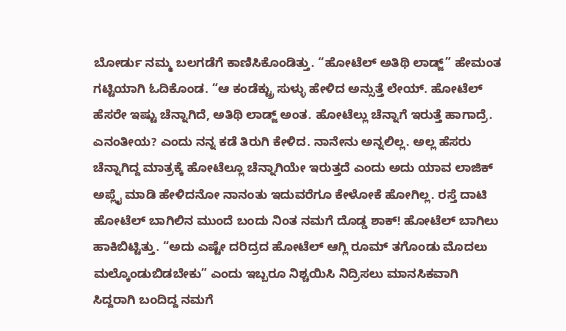ಬೋರ್ಡು ನಮ್ಮ ಬಲಗಡೆಗೆ ಕಾಣಿಸಿಕೊಂಡಿತ್ತು. “ಹೋಟೆಲ್ ಅತಿಥಿ ಲಾಡ್ಜ್” ಹೇಮಂತ ಗಟ್ಟಿಯಾಗಿ ಓದಿಕೊಂಡ. “ಆ ಕಂಡೆಕ್ಟ್ರು ಸುಳ್ಳು ಹೇಳಿದ ಅನ್ಸುತ್ತೆ ಲೇಯ್. ಹೋಟೆಲ್ ಹೆಸರೇ ಇಷ್ಟು ಚೆನ್ನಾಗಿದೆ, ಅತಿಥಿ ಲಾಡ್ಜ್ ಅಂತ. ಹೋಟೆಲ್ಲು ಚೆನ್ನಾಗೆ ಇರುತ್ತೆ ಹಾಗಾದ್ರೆ. ಎನಂತೀಯ? ಎಂದು ನನ್ನ ಕಡೆ ತಿರುಗಿ ಕೇಳಿದ. ನಾನೇನು ಅನ್ನಲಿಲ್ಲ. ಅಲ್ಲ ಹೆಸರು ಚೆನ್ನಾಗಿದ್ದ ಮಾತ್ರಕ್ಕೆ ಹೋಟೆಲ್ಲೂ ಚೆನ್ನಾಗಿಯೇ ಇರುತ್ತದೆ ಎಂದು ಅದು ಯಾವ ಲಾಜಿಕ್ ಅಪ್ಲೈ ಮಾಡಿ ಹೇಳಿದನೋ ನಾನಂತು ಇದುವರೆಗೂ ಕೇಳೋಕೆ ಹೋಗಿಲ್ಲ. ರಸ್ತೆ ದಾಟಿ ಹೋಟೆಲ್ ಬಾಗಿಲಿನ ಮುಂದೆ ಬಂದು ನಿಂತ ನಮಗೆ ದೊಡ್ಡ ಶಾಕ್! ಹೋಟೆಲ್ ಬಾಗಿಲು ಹಾಕಿಬಿಟ್ಟಿತ್ತು. “ಅದು ಎಷ್ಟೇ ದರಿದ್ರದ ಹೋಟೆಲ್ ಆಗ್ಲಿ ರೂಮ್ ತಗೊಂಡು ಮೊದಲು ಮಲ್ಕೊಂಡುಬಿಡಬೇಕು” ಎಂದು ಇಬ್ಬರೂ ನಿಶ್ಚಯಿಸಿ ನಿದ್ರಿಸಲು ಮಾನಸಿಕವಾಗಿ ಸಿದ್ದರಾಗಿ ಬಂದಿದ್ದ ನಮಗೆ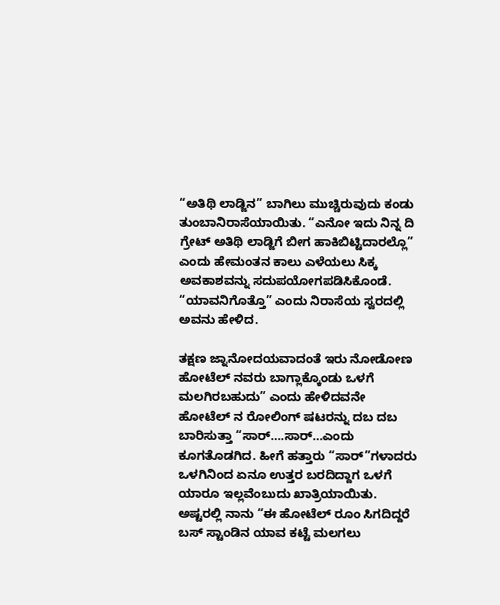“ಅತಿಥಿ ಲಾಡ್ಜಿನ” ಬಾಗಿಲು ಮುಚ್ಚಿರುವುದು ಕಂಡು ತುಂಬಾನಿರಾಸೆಯಾಯಿತು. “ಎನೋ ಇದು ನಿನ್ನ ದಿ ಗ್ರೇಟ್ ಅತಿಥಿ ಲಾಡ್ಜಿಗೆ ಬೀಗ ಹಾಕಿಬಿಟ್ಟಿದಾರಲ್ಲೊ” ಎಂದು ಹೇಮಂತನ ಕಾಲು ಎಳೆಯಲು ಸಿಕ್ಕ ಅವಕಾಶವನ್ನು ಸದುಪಯೋಗಪಡಿಸಿಕೊಂಡೆ. “ಯಾವನಿಗೊತ್ತೊ” ಎಂದು ನಿರಾಸೆಯ ಸ್ವರದಲ್ಲಿ ಅವನು ಹೇಳಿದ.

ತಕ್ಷಣ ಜ್ನಾನೋದಯವಾದಂತೆ ಇರು ನೋಡೋಣ ಹೋಟೆಲ್ ನವರು ಬಾಗ್ಲಾಕ್ಕೊಂಡು ಒಳಗೆ ಮಲಗಿರಬಹುದು” ಎಂದು ಹೇಳಿದವನೇ ಹೋಟೆಲ್ ನ ರೋಲಿಂಗ್ ಷಟರನ್ನು ದಬ ದಬ ಬಾರಿಸುತ್ತಾ “ಸಾರ್….ಸಾರ್…ಎಂದು ಕೂಗತೊಡಗಿದ. ಹೀಗೆ ಹತ್ತಾರು “ಸಾರ್”ಗಳಾದರು ಒಳಗಿನಿಂದ ಏನೂ ಉತ್ತರ ಬರದಿದ್ದಾಗ ಒಳಗೆ ಯಾರೂ ಇಲ್ಲವೆಂಬುದು ಖಾತ್ರಿಯಾಯಿತು. ಅಷ್ಟರಲ್ಲಿ ನಾನು “ಈ ಹೋಟೆಲ್ ರೂಂ ಸಿಗದಿದ್ದರೆ ಬಸ್ ಸ್ಟಾಂಡಿನ ಯಾವ ಕಟ್ಟೆ ಮಲಗಲು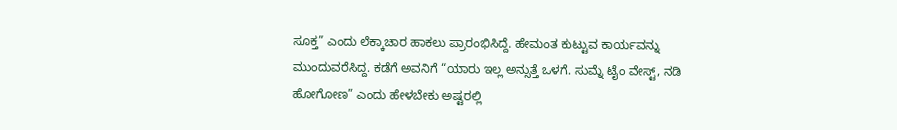ಸೂಕ್ತ” ಎಂದು ಲೆಕ್ಕಾಚಾರ ಹಾಕಲು ಪ್ರಾರಂಭಿಸಿದ್ದೆ. ಹೇಮಂತ ಕುಟ್ಟುವ ಕಾರ್ಯವನ್ನು ಮುಂದುವರೆಸಿದ್ದ. ಕಡೆಗೆ ಅವನಿಗೆ “ಯಾರು ಇಲ್ಲ ಅನ್ಸುತ್ತೆ ಒಳಗೆ. ಸುಮ್ನೆ ಟೈಂ ವೇಸ್ಟ್, ನಡಿ ಹೋಗೋಣ” ಎಂದು ಹೇಳಬೇಕು ಅಷ್ಟರಲ್ಲಿ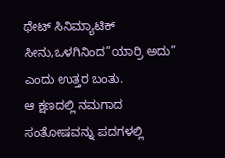ಥೇಟ್ ಸಿನಿಮ್ಯಾಟಿಕ್ ಸೀನು,ಒಳಗಿನಿಂದ”ಯಾರ್ರಿ ಅದು” ಎಂದು ಉತ್ತರ ಬಂತು.
ಆ ಕ್ಷಣದಲ್ಲಿ ನಮಗಾದ ಸಂತೋಷವನ್ನು ಪದಗಳಲ್ಲಿ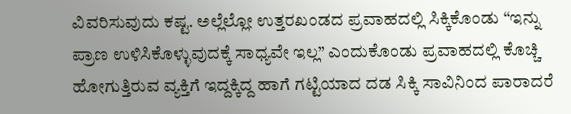ವಿವರಿಸುವುದು ಕಷ್ಟ. ಅಲ್ಲೆಲ್ಲೋ ಉತ್ತರಖಂಡದ ಪ್ರವಾಹದಲ್ಲಿ ಸಿಕ್ಕಿಕೊಂಡು “ಇನ್ನು ಪ್ರಾಣ ಉಳಿಸಿಕೊಳ್ಳುವುದಕ್ಕೆ ಸಾಧ್ಯವೇ ಇಲ್ಲ” ಎಂದುಕೊಂಡು ಪ್ರವಾಹದಲ್ಲಿ ಕೊಚ್ಚಿ ಹೋಗುತ್ತಿರುವ ವ್ಯಕ್ತಿಗೆ ಇದ್ದಕ್ಕಿದ್ದ ಹಾಗೆ ಗಟ್ಟಿಯಾದ ದಡ ಸಿಕ್ಕಿ ಸಾವಿನಿಂದ ಪಾರಾದರೆ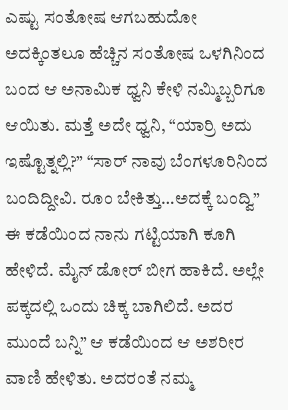ಎಷ್ಟು ಸಂತೋಷ ಆಗಬಹುದೋ ಅದಕ್ಕಿಂತಲೂ ಹೆಚ್ಚಿನ ಸಂತೋಷ ಒಳಗಿನಿಂದ ಬಂದ ಆ ಅನಾಮಿಕ ಧ್ವನಿ ಕೇಳಿ ನಮ್ಮಿಬ್ಬರಿಗೂ ಆಯಿತು. ಮತ್ತೆ ಅದೇ ಧ್ವನಿ, “ಯಾರ್ರಿ ಅದು ಇಷ್ಟೊತ್ನಲ್ಲಿ?” “ಸಾರ್ ನಾವು ಬೆಂಗಳೂರಿನಿಂದ ಬಂದಿದ್ದೀವಿ. ರೂಂ ಬೇಕಿತ್ತು…ಅದಕ್ಕೆ ಬಂದ್ವಿ” ಈ ಕಡೆಯಿಂದ ನಾನು ಗಟ್ಟಿಯಾಗಿ ಕೂಗಿ ಹೇಳಿದೆ. ಮೈನ್ ಡೋರ್ ಬೀಗ ಹಾಕಿದೆ. ಅಲ್ಲೇ ಪಕ್ಕದಲ್ಲಿ ಒಂದು ಚಿಕ್ಕ ಬಾಗಿಲಿದೆ. ಅದರ ಮುಂದೆ ಬನ್ನಿ” ಆ ಕಡೆಯಿಂದ ಆ ಅಶರೀರ ವಾಣಿ ಹೇಳಿತು. ಅದರಂತೆ ನಮ್ಮ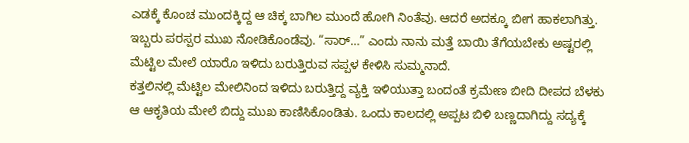ಎಡಕ್ಕೆ ಕೊಂಚ ಮುಂದಕ್ಕಿದ್ದ ಆ ಚಿಕ್ಕ ಬಾಗಿಲ ಮುಂದೆ ಹೋಗಿ ನಿಂತೆವು. ಆದರೆ ಅದಕ್ಕೂ ಬೀಗ ಹಾಕಲಾಗಿತ್ತು. ಇಬ್ಬರು ಪರಸ್ಪರ ಮುಖ ನೋಡಿಕೊಂಡೆವು. “ಸಾರ್…” ಎಂದು ನಾನು ಮತ್ತೆ ಬಾಯಿ ತೆಗೆಯಬೇಕು ಅಷ್ಟರಲ್ಲಿ ಮೆಟ್ಟಿಲ ಮೇಲೆ ಯಾರೊ ಇಳಿದು ಬರುತ್ತಿರುವ ಸಪ್ಪಳ ಕೇಳಿಸಿ ಸುಮ್ಮನಾದೆ.
ಕತ್ತಲಿನಲ್ಲಿ ಮೆಟ್ಟಿಲ ಮೇಲಿನಿಂದ ಇಳಿದು ಬರುತ್ತಿದ್ದ ವ್ಯಕ್ತಿ ಇಳಿಯುತ್ತಾ ಬಂದಂತೆ ಕ್ರಮೇಣ ಬೀದಿ ದೀಪದ ಬೆಳಕು ಆ ಆಕೃತಿಯ ಮೇಲೆ ಬಿದ್ದು ಮುಖ ಕಾಣಿಸಿಕೊಂಡಿತು. ಒಂದು ಕಾಲದಲ್ಲಿ ಅಪ್ಪಟ ಬಿಳಿ ಬಣ್ಣದಾಗಿದ್ದು ಸದ್ಯಕ್ಕೆ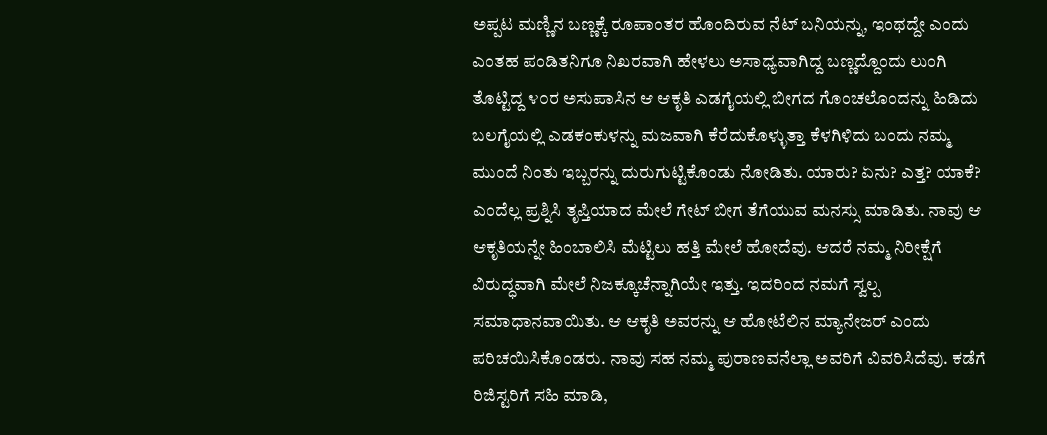ಅಪ್ಪಟ ಮಣ್ಣಿನ ಬಣ್ಣಕ್ಕೆ ರೂಪಾಂತರ ಹೊಂದಿರುವ ನೆಟ್ ಬನಿಯನ್ನು, ಇಂಥದ್ದೇ ಎಂದು ಎಂತಹ ಪಂಡಿತನಿಗೂ ನಿಖರವಾಗಿ ಹೇಳಲು ಅಸಾಧ್ಯವಾಗಿದ್ದ ಬಣ್ಣದ್ದೊಂದು ಲುಂಗಿ ತೊಟ್ಟಿದ್ದ ೪೦ರ ಅಸುಪಾಸಿನ ಆ ಆಕೃತಿ ಎಡಗೈಯಲ್ಲಿ ಬೀಗದ ಗೊಂಚಲೊಂದನ್ನು ಹಿಡಿದು ಬಲಗೈಯಲ್ಲಿ ಎಡಕಂಕುಳನ್ನು ಮಜವಾಗಿ ಕೆರೆದುಕೊಳ್ಳುತ್ತಾ ಕೆಳಗಿಳಿದು ಬಂದು ನಮ್ಮ ಮುಂದೆ ನಿಂತು ಇಬ್ಬರನ್ನು ದುರುಗುಟ್ಟಿಕೊಂಡು ನೋಡಿತು. ಯಾರು? ಏನು? ಎತ್ತ? ಯಾಕೆ? ಎಂದೆಲ್ಲ ಪ್ರಶ್ನಿಸಿ ತೃಪ್ತಿಯಾದ ಮೇಲೆ ಗೇಟ್ ಬೀಗ ತೆಗೆಯುವ ಮನಸ್ಸು ಮಾಡಿತು. ನಾವು ಆ ಆಕೃತಿಯನ್ನೇ ಹಿಂಬಾಲಿಸಿ ಮೆಟ್ಟಿಲು ಹತ್ತಿ ಮೇಲೆ ಹೋದೆವು. ಆದರೆ ನಮ್ಮ ನಿರೀಕ್ಷೆಗೆ ವಿರುದ್ಧವಾಗಿ ಮೇಲೆ ನಿಜಕ್ಕೂಚೆನ್ನಾಗಿಯೇ ಇತ್ತು. ಇದರಿಂದ ನಮಗೆ ಸ್ವಲ್ಪ ಸಮಾಧಾನವಾಯಿತು. ಆ ಆಕೃತಿ ಅವರನ್ನು ಆ ಹೋಟೆಲಿನ ಮ್ಯಾನೇಜರ್ ಎಂದು ಪರಿಚಯಿಸಿಕೊಂಡರು. ನಾವು ಸಹ ನಮ್ಮ ಪುರಾಣವನೆಲ್ಲಾ ಅವರಿಗೆ ವಿವರಿಸಿದೆವು. ಕಡೆಗೆ ರಿಜಿಸ್ಟರಿಗೆ ಸಹಿ ಮಾಡಿ,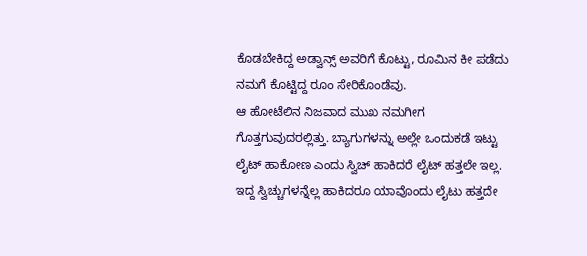ಕೊಡಬೇಕಿದ್ದ ಅಡ್ವಾನ್ಸ್ ಅವರಿಗೆ ಕೊಟ್ಟು, ರೂಮಿನ ಕೀ ಪಡೆದು ನಮಗೆ ಕೊಟ್ಟಿದ್ದ ರೂಂ ಸೇರಿಕೊಂಡೆವು.
ಆ ಹೋಟೆಲಿನ ನಿಜವಾದ ಮುಖ ನಮಗೀಗ ಗೊತ್ತಗುವುದರಲ್ಲಿತ್ತು. ಬ್ಯಾಗುಗಳನ್ನು ಅಲ್ಲೇ ಒಂದುಕಡೆ ಇಟ್ಟು ಲೈಟ್ ಹಾಕೋಣ ಎಂದು ಸ್ವಿಚ್ ಹಾಕಿದರೆ ಲೈಟ್ ಹತ್ತಲೇ ಇಲ್ಲ. ಇದ್ದ ಸ್ವಿಚ್ಚುಗಳನ್ನೆಲ್ಲ ಹಾಕಿದರೂ ಯಾವೊಂದು ಲೈಟು ಹತ್ತದೇ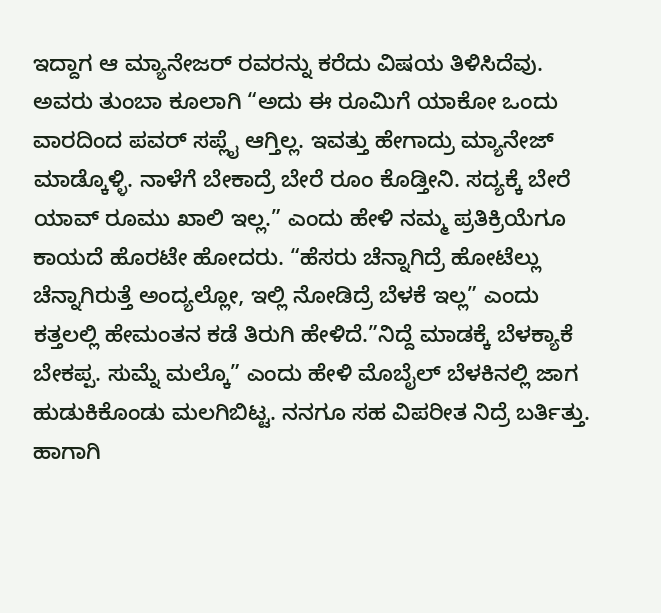ಇದ್ದಾಗ ಆ ಮ್ಯಾನೇಜರ್ ರವರನ್ನು ಕರೆದು ವಿಷಯ ತಿಳಿಸಿದೆವು. ಅವರು ತುಂಬಾ ಕೂಲಾಗಿ “ಅದು ಈ ರೂಮಿಗೆ ಯಾಕೋ ಒಂದು ವಾರದಿಂದ ಪವರ್ ಸಪ್ಲೈ ಆಗ್ತಿಲ್ಲ. ಇವತ್ತು ಹೇಗಾದ್ರು ಮ್ಯಾನೇಜ್ ಮಾಡ್ಕೊಳ್ಳಿ. ನಾಳೆಗೆ ಬೇಕಾದ್ರೆ ಬೇರೆ ರೂಂ ಕೊಡ್ತೀನಿ. ಸದ್ಯಕ್ಕೆ ಬೇರೆ ಯಾವ್ ರೂಮು ಖಾಲಿ ಇಲ್ಲ.” ಎಂದು ಹೇಳಿ ನಮ್ಮ ಪ್ರತಿಕ್ರಿಯೆಗೂ ಕಾಯದೆ ಹೊರಟೇ ಹೋದರು. “ಹೆಸರು ಚೆನ್ನಾಗಿದ್ರೆ ಹೋಟೆಲ್ಲು ಚೆನ್ನಾಗಿರುತ್ತೆ ಅಂದ್ಯಲ್ಲೋ, ಇಲ್ಲಿ ನೋಡಿದ್ರೆ ಬೆಳಕೆ ಇಲ್ಲ” ಎಂದು ಕತ್ತಲಲ್ಲಿ ಹೇಮಂತನ ಕಡೆ ತಿರುಗಿ ಹೇಳಿದೆ.”ನಿದ್ದೆ ಮಾಡಕ್ಕೆ ಬೆಳಕ್ಯಾಕೆ ಬೇಕಪ್ಪ. ಸುಮ್ನೆ ಮಲ್ಕೊ” ಎಂದು ಹೇಳಿ ಮೊಬೈಲ್ ಬೆಳಕಿನಲ್ಲಿ ಜಾಗ ಹುಡುಕಿಕೊಂಡು ಮಲಗಿಬಿಟ್ಟ. ನನಗೂ ಸಹ ವಿಪರೀತ ನಿದ್ರೆ ಬರ್ತಿತ್ತು. ಹಾಗಾಗಿ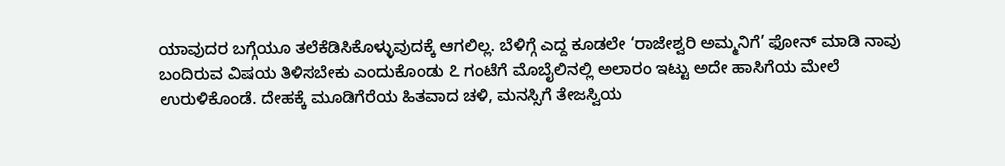ಯಾವುದರ ಬಗ್ಗೆಯೂ ತಲೆಕೆಡಿಸಿಕೊಳ್ಳುವುದಕ್ಕೆ ಆಗಲಿಲ್ಲ. ಬೆಳಿಗ್ಗೆ ಎದ್ದ ಕೂಡಲೇ ‘ರಾಜೇಶ್ವರಿ ಅಮ್ಮನಿಗೆ’ ಫೋನ್ ಮಾಡಿ ನಾವು ಬಂದಿರುವ ವಿಷಯ ತಿಳಿಸಬೇಕು ಎಂದುಕೊಂಡು ೭ ಗಂಟೆಗೆ ಮೊಬೈಲಿನಲ್ಲಿ ಅಲಾರಂ ಇಟ್ಟು ಅದೇ ಹಾಸಿಗೆಯ ಮೇಲೆ ಉರುಳಿಕೊಂಡೆ. ದೇಹಕ್ಕೆ ಮೂಡಿಗೆರೆಯ ಹಿತವಾದ ಚಳಿ, ಮನಸ್ಸಿಗೆ ತೇಜಸ್ವಿಯ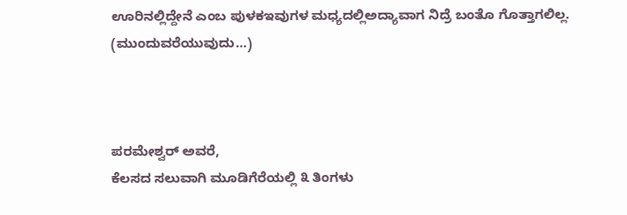ಊರಿನಲ್ಲಿದ್ದೇನೆ ಎಂಬ ಪುಳಕಇವುಗಳ ಮಧ್ಯದಲ್ಲಿಅದ್ಯಾವಾಗ ನಿದ್ರೆ ಬಂತೊ ಗೊತ್ತಾಗಲಿಲ್ಲ.
(ಮುಂದುವರೆಯುವುದು…)



ಪರಮೇಶ್ವರ್ ಅವರೆ,
ಕೆಲಸದ ಸಲುವಾಗಿ ಮೂಡಿಗೆರೆಯಲ್ಲಿ ೩ ತಿಂಗಳು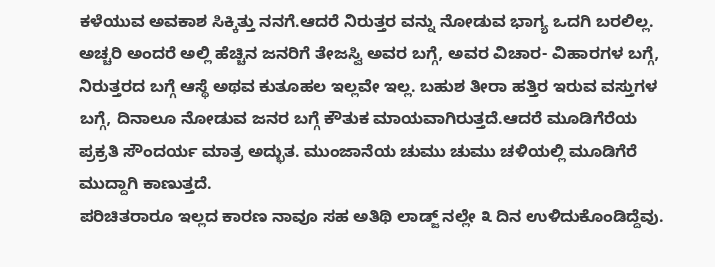ಕಳೆಯುವ ಅವಕಾಶ ಸಿಕ್ಕಿತ್ತು ನನಗೆ.ಆದರೆ ನಿರುತ್ತರ ವನ್ನು ನೋಡುವ ಭಾಗ್ಯ ಒದಗಿ ಬರಲಿಲ್ಲ. ಅಚ್ಚರಿ ಅಂದರೆ ಅಲ್ಲಿ ಹೆಚ್ಚಿನ ಜನರಿಗೆ ತೇಜಸ್ವಿ ಅವರ ಬಗ್ಗೆ, ಅವರ ವಿಚಾರ- ವಿಹಾರಗಳ ಬಗ್ಗೆ, ನಿರುತ್ತರದ ಬಗ್ಗೆ ಆಸ್ಥೆ ಅಥವ ಕುತೂಹಲ ಇಲ್ಲವೇ ಇಲ್ಲ. ಬಹುಶ ತೀರಾ ಹತ್ತಿರ ಇರುವ ವಸ್ತುಗಳ ಬಗ್ಗೆ, ದಿನಾಲೂ ನೋಡುವ ಜನರ ಬಗ್ಗೆ ಕೌತುಕ ಮಾಯವಾಗಿರುತ್ತದೆ.ಆದರೆ ಮೂಡಿಗೆರೆಯ ಪ್ರಕ್ರತಿ ಸೌಂದರ್ಯ ಮಾತ್ರ ಅದ್ಭುತ. ಮುಂಜಾನೆಯ ಚುಮು ಚುಮು ಚಳಿಯಲ್ಲಿ ಮೂಡಿಗೆರೆ ಮುದ್ದಾಗಿ ಕಾಣುತ್ತದೆ.
ಪರಿಚಿತರಾರೂ ಇಲ್ಲದ ಕಾರಣ ನಾವೂ ಸಹ ಅತಿಥಿ ಲಾಡ್ಜ್ ನಲ್ಲೇ ೩ ದಿನ ಉಳಿದುಕೊಂಡಿದ್ದೆವು.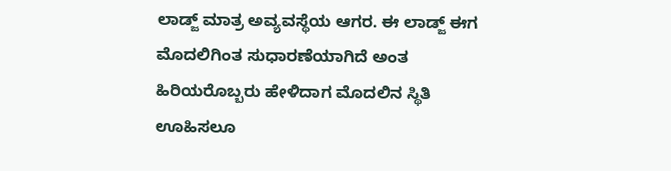ಲಾಡ್ಜ್ ಮಾತ್ರ ಅವ್ಯವಸ್ಥೆಯ ಆಗರ. ಈ ಲಾಡ್ಜ್ ಈಗ ಮೊದಲಿಗಿಂತ ಸುಧಾರಣೆಯಾಗಿದೆ ಅಂತ ಹಿರಿಯರೊಬ್ಬರು ಹೇಳಿದಾಗ ಮೊದಲಿನ ಸ್ಥಿತಿ ಊಹಿಸಲೂ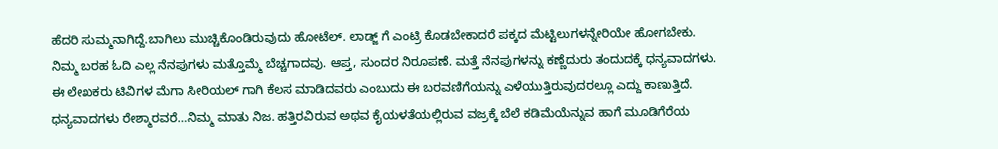ಹೆದರಿ ಸುಮ್ಮನಾಗಿದ್ದೆ.ಬಾಗಿಲು ಮುಚ್ಚಿಕೊಂಡಿರುವುದು ಹೋಟೆಲ್. ಲಾಡ್ಜ್ ಗೆ ಎಂಟ್ರಿ ಕೊಡಬೇಕಾದರೆ ಪಕ್ಕದ ಮೆಟ್ಟಿಲುಗಳನ್ನೇರಿಯೇ ಹೋಗಬೇಕು.
ನಿಮ್ಮ ಬರಹ ಓದಿ ಎಲ್ಲ ನೆನಪುಗಳು ಮತ್ತೊಮ್ಮೆ ಬೆಚ್ಚಗಾದವು. ಆಪ್ತ, ಸುಂದರ ನಿರೂಪಣೆ. ಮತ್ತೆ ನೆನಪುಗಳನ್ನು ಕಣ್ಣೆದುರು ತಂದುದಕ್ಕೆ ಧನ್ಯವಾದಗಳು.
ಈ ಲೇಖಕರು ಟಿವಿಗಳ ಮೆಗಾ ಸೀರಿಯಲ್ ಗಾಗಿ ಕೆಲಸ ಮಾಡಿದವರು ಎಂಬುದು ಈ ಬರವಣಿಗೆಯನ್ನು ಎಳೆಯುತ್ತಿರುವುದರಲ್ಲೂ ಎದ್ದು ಕಾಣುತ್ತಿದೆ.
ಧನ್ಯವಾದಗಳು ರೇಶ್ಮಾರವರೆ…ನಿಮ್ಮ ಮಾತು ನಿಜ. ಹತ್ತಿರವಿರುವ ಅಥವ ಕೈಯಳತೆಯಲ್ಲಿರುವ ವಜ್ರಕ್ಕೆ ಬೆಲೆ ಕಡಿಮೆಯೆನ್ನುವ ಹಾಗೆ ಮೂಡಿಗೆರೆಯ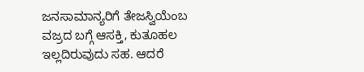ಜನಸಾಮಾನ್ಯರಿಗೆ ತೇಜಸ್ವಿಯೆಂಬ ವಜ್ರದ ಬಗ್ಗೆ ಆಸಕ್ತಿ, ಕುತೂಹಲ ಇಲ್ಲದಿರುವುದು ಸಹ. ಆದರೆ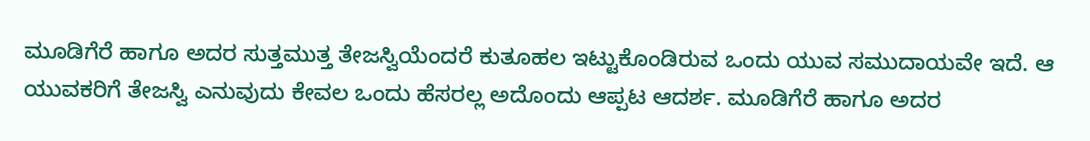ಮೂಡಿಗೆರೆ ಹಾಗೂ ಅದರ ಸುತ್ತಮುತ್ತ ತೇಜಸ್ವಿಯೆಂದರೆ ಕುತೂಹಲ ಇಟ್ಟುಕೊಂಡಿರುವ ಒಂದು ಯುವ ಸಮುದಾಯವೇ ಇದೆ. ಆ ಯುವಕರಿಗೆ ತೇಜಸ್ವಿ ಎನುವುದು ಕೇವಲ ಒಂದು ಹೆಸರಲ್ಲ ಅದೊಂದು ಆಪ್ಪಟ ಆದರ್ಶ. ಮೂಡಿಗೆರೆ ಹಾಗೂ ಅದರ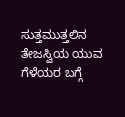ಸುತ್ತಮುತ್ತಲಿನ ತೇಜಸ್ವಿಯ ಯುವ ಗೆಳೆಯರ ಬಗ್ಗೆ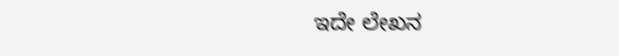ಇದೇ ಲೇಖನ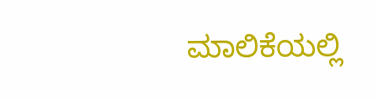ಮಾಲಿಕೆಯಲ್ಲಿ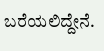ಬರೆಯಲಿದ್ದೇನೆ.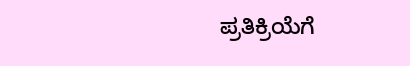ಪ್ರತಿಕ್ರಿಯೆಗೆ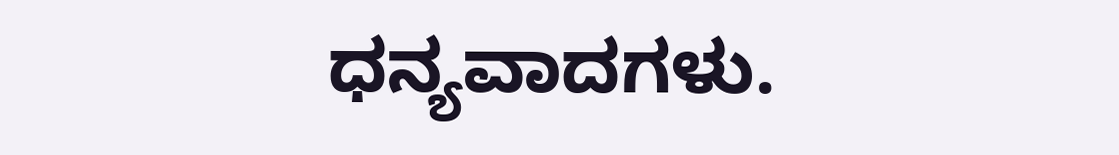ಧನ್ಯವಾದಗಳು.